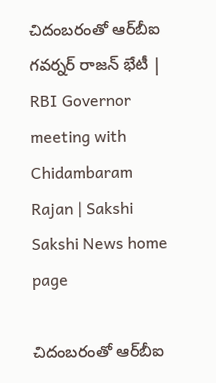చిదంబరంతో ఆర్‌బీఐ గవర్నర్ రాజన్ భేటీ | RBI Governor meeting with Chidambaram Rajan | Sakshi
Sakshi News home page

చిదంబరంతో ఆర్‌బీఐ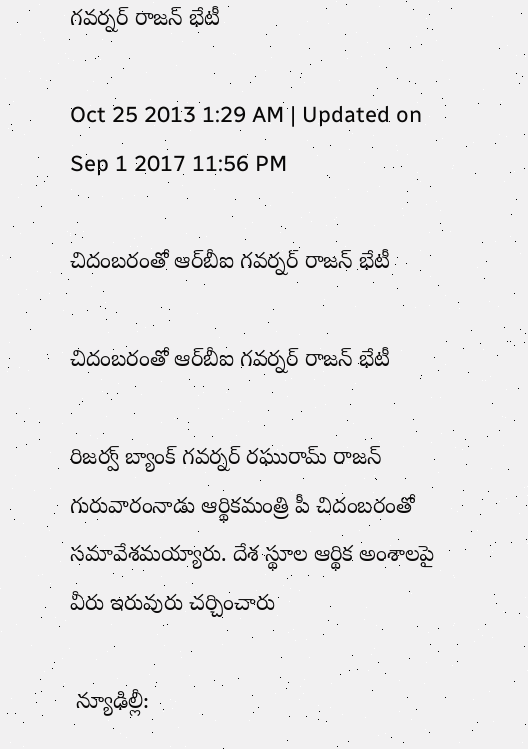గవర్నర్ రాజన్ భేటీ

Oct 25 2013 1:29 AM | Updated on Sep 1 2017 11:56 PM

చిదంబరంతో ఆర్‌బీఐ గవర్నర్ రాజన్ భేటీ

చిదంబరంతో ఆర్‌బీఐ గవర్నర్ రాజన్ భేటీ

రిజర్వ్ బ్యాంక్ గవర్నర్ రఘురామ్ రాజన్ గురువారంనాడు ఆర్థికమంత్రి పీ చిదంబరంతో సమావేశమయ్యారు. దేశ స్థూల ఆర్థిక అంశాలపై వీరు ఇరువురు చర్చించారు

 న్యూఢిల్లీ: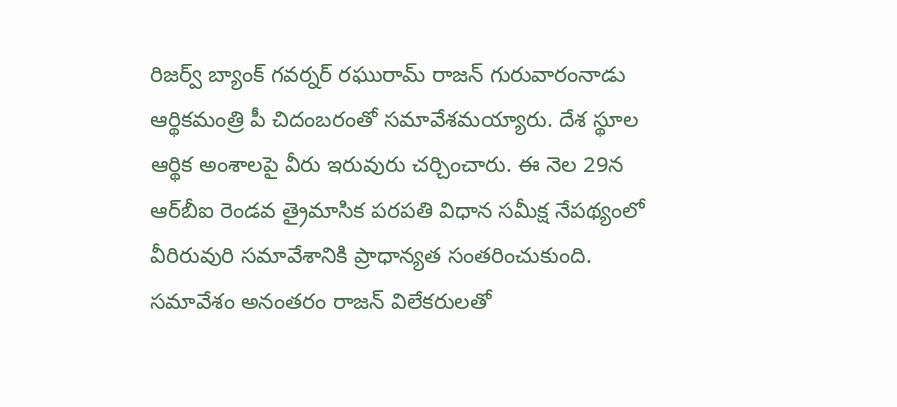రిజర్వ్ బ్యాంక్ గవర్నర్ రఘురామ్ రాజన్ గురువారంనాడు ఆర్థికమంత్రి పీ చిదంబరంతో సమావేశమయ్యారు. దేశ స్థూల ఆర్థిక అంశాలపై వీరు ఇరువురు చర్చించారు. ఈ నెల 29న ఆర్‌బీఐ రెండవ త్రైమాసిక పరపతి విధాన సమీక్ష నేపథ్యంలో వీరిరువురి సమావేశానికి ప్రాధాన్యత సంతరించుకుంది. సమావేశం అనంతరం రాజన్ విలేకరులతో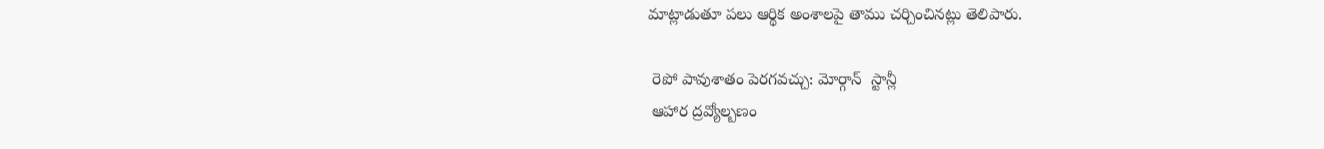మాట్లాడుతూ పలు ఆర్థిక అంశాలపై తాము చర్చించినట్లు తెలిపారు.

 రెపో పావుశాతం పెరగవచ్చు: మోర్గాన్  స్టాన్లీ
 ఆహార ద్రవ్యోల్బణం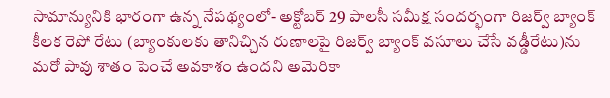సామాన్యునికి భారంగా ఉన్న నేపథ్యంలో- అక్టోబర్ 29 పాలసీ సమీక్ష సందర్భంగా రిజర్వ్ బ్యాంక్ కీలక రెపో రేటు (బ్యాంకులకు తానిచ్చిన రుణాలపై రిజర్వ్ బ్యాంక్ వసూలు చేసే వడ్డీరేటు)ను మరో పావు శాతం పెంచే అవకాశం ఉందని అమెరికా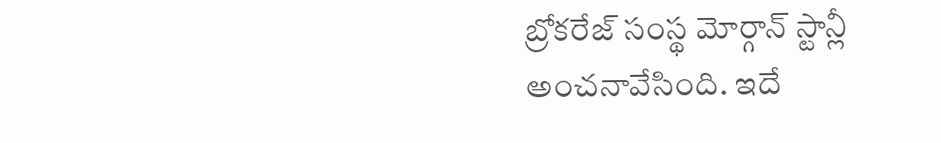బ్రోకరేజ్ సంస్థ మోర్గాన్ స్టాన్లీ అంచనావేసింది. ఇదే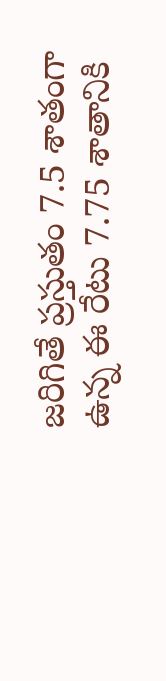జరిగితే ప్రస్తుతం 7.5 శాతంగా ఉన్న ఈ రేటు 7.75 శాతానికి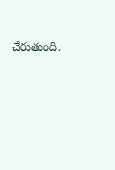చేరుతుంది.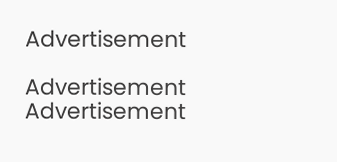Advertisement

Advertisement
Advertisement